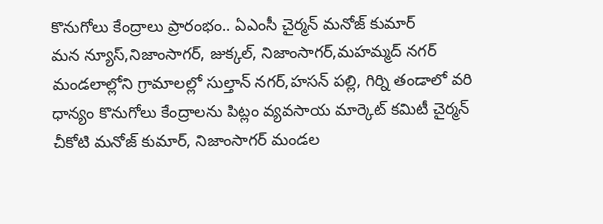కొనుగోలు కేంద్రాలు ప్రారంభం.. ఏఎంసీ చైర్మన్ మనోజ్ కుమార్
మన న్యూస్,నిజాంసాగర్, జుక్కల్, నిజాంసాగర్,మహమ్మద్ నగర్ మండలాల్లోని గ్రామాలల్లో సుల్తాన్ నగర్,హసన్ పల్లి, గిర్ని తండాలో వరి ధాన్యం కొనుగోలు కేంద్రాలను పిట్లం వ్యవసాయ మార్కెట్ కమిటీ చైర్మన్ చీకోటి మనోజ్ కుమార్, నిజాంసాగర్ మండల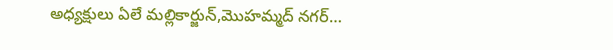అధ్యక్షులు ఏలే మల్లికార్జున్,మొహమ్మద్ నగర్…